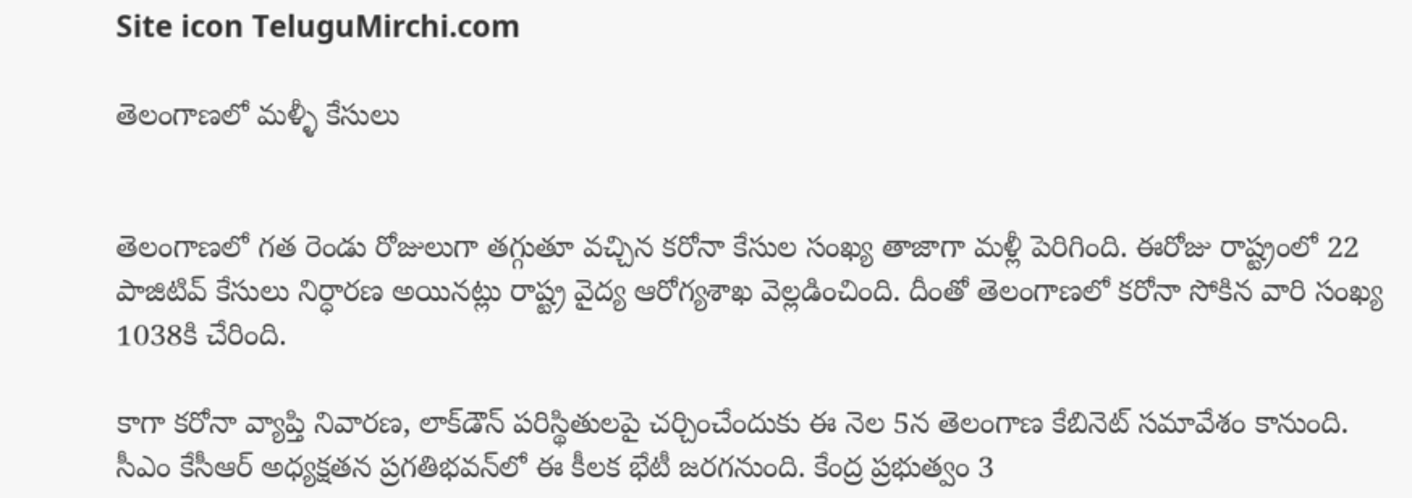Site icon TeluguMirchi.com

తెలంగాణలో మళ్ళీ కేసులు


తెలంగాణలో గత రెండు రోజులుగా తగ్గుతూ వచ్చిన కరోనా కేసుల సంఖ్య తాజాగా మళ్లీ పెరిగింది. ఈరోజు రాష్ట్రంలో 22 పాజిటివ్‌ కేసులు నిర్ధారణ అయినట్లు రాష్ట్ర వైద్య ఆరోగ్యశాఖ వెల్లడించింది. దీంతో తెలంగాణలో కరోనా సోకిన వారి సంఖ్య 1038కి చేరింది.

కాగా కరోనా వ్యాప్తి నివారణ, లాక్‌డౌన్‌ పరిస్థితులపై చర్చించేందుకు ఈ నెల 5న తెలంగాణ కేబినెట్‌ సమావేశం కానుంది. సీఎం కేసీఆర్‌ అధ్యక్షతన ప్రగతిభవన్‌లో ఈ కీలక భేటీ జరగనుంది. కేంద్ర ప్రభుత్వం 3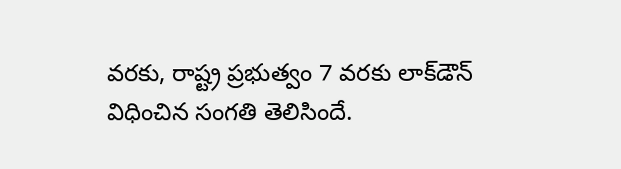వరకు, రాష్ట్ర ప్రభుత్వం 7 వరకు లాక్‌డౌన్‌ విధించిన సంగతి తెలిసిందే.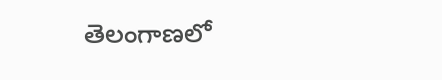తెలంగాణలో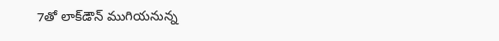7తో లాక్‌డౌన్‌ ముగియనున్న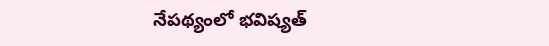నేపథ్యంలో భవిష్యత్‌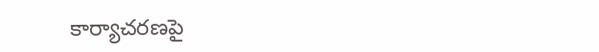కార్యాచరణపై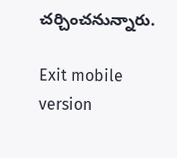చర్చించనున్నారు.

Exit mobile version